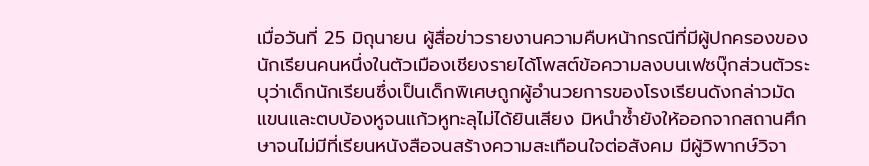เมื่อวันที่ 25 มิถุนายน ผู้สื่อข่าวรายงานความคืบหน้ากรณีที่มีผู้ปกครองของนักเรียนคนหนึ่งในตัวเมืองเชียงรายได้โพสต์ข้อความลงบนเฟซบุ๊กส่วนตัวระบุว่าเด็กนักเรียนซึ่งเป็นเด็กพิเศษถูกผู้อำนวยการของโรงเรียนดังกล่าวมัดแขนและตบบ้องหูจนแก้วหูทะลุไม่ได้ยินเสียง มิหนำซ้ำยังให้ออกจากสถานศึกษาจนไม่มีที่เรียนหนังสือจนสร้างความสะเทือนใจต่อสังคม มีผู้วิพากษ์วิจา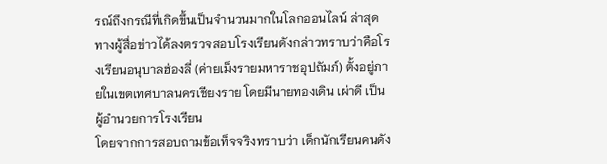รณ์ถึงกรณีที่เกิดขึ้นเป็นจำนวนมากในโลกออนไลน์ ล่าสุดทางผู้สื่อข่าวได้ลงตรวจสอบโรงเรียนดังกล่าวทราบว่าคือโรงเรียนอนุบาลฮ่องลี่ (ค่ายเม็งรายมหาราชอุปถัมภ์) ตั้งอยู่ภายในเขตเทศบาลนครเชียงราย โดยมีนายทองเดิน เผ่าดี เป็นผู้อำนวยการโรงเรียน
โดยจากการสอบถามข้อเท็จจริงทราบว่า เด็กนักเรียนคนดัง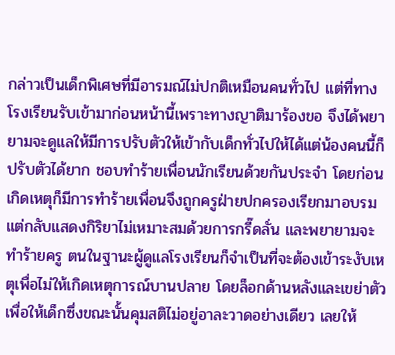กล่าวเป็นเด็กพิเศษที่มีอารมณ์ไม่ปกติเหมือนคนทั่วไป แต่ที่ทางโรงเรียนรับเข้ามาก่อนหน้านี้เพราะทางญาติมาร้องขอ จึงได้พยายามจะดูแลให้มีการปรับตัวให้เข้ากับเด็กทั่วไปให้ได้แต่น้องคนนี้ก็ปรับตัวได้ยาก ชอบทำร้ายเพื่อนนักเรียนด้วยกันประจำ โดยก่อนเกิดเหตุก็มีการทำร้ายเพื่อนจึงถูกครูฝ่ายปกครองเรียกมาอบรม แต่กลับแสดงกิริยาไม่เหมาะสมด้วยการกรี๊ดลั่น และพยายามจะทำร้ายครู ตนในฐานะผู้ดูแลโรงเรียนก็จำเป็นที่จะต้องเข้าระงับเหตุเพื่อไม่ให้เกิดเหตุการณ์บานปลาย โดยล็อกด้านหลังและเขย่าตัวเพื่อให้เด็กซึ่งขณะนั้นคุมสติไม่อยู่อาละวาดอย่างเดียว เลยให้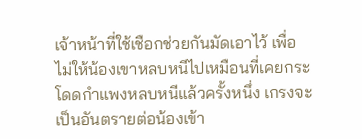เจ้าหน้าที่ใช้เชือกช่วยกันมัดเอาไว้ เพื่อไม่ให้น้องเขาหลบหนีไปเหมือนที่เคยกระโดดกำแพงหลบหนีแล้วครั้งหนึ่ง เกรงจะเป็นอันตรายต่อน้องเข้า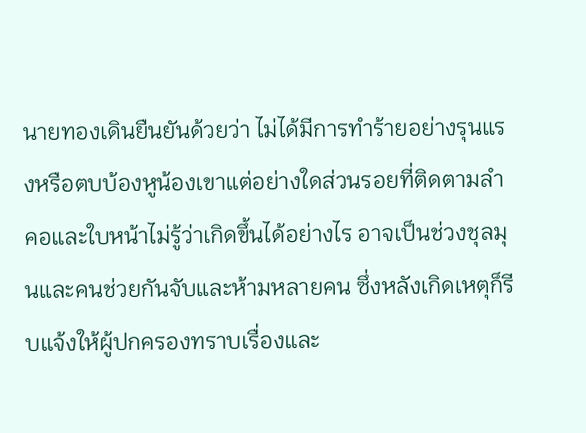นายทองเดินยืนยันด้วยว่า ไม่ได้มีการทำร้ายอย่างรุนแรงหรือตบบ้องหูน้องเขาแต่อย่างใดส่วนรอยที่ติดตามลำคอและใบหน้าไม่รู้ว่าเกิดขึ้นได้อย่างไร อาจเป็นช่วงชุลมุนและคนช่วยกันจับและห้ามหลายคน ซึ่งหลังเกิดเหตุก็รีบแจ้งให้ผู้ปกครองทราบเรื่องและ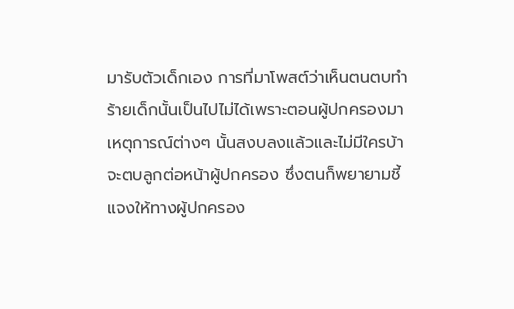มารับตัวเด็กเอง การที่มาโพสต์ว่าเห็นตนตบทำร้ายเด็กนั้นเป็นไปไม่ได้เพราะตอนผู้ปกครองมาเหตุการณ์ต่างๆ นั้นสงบลงแล้วและไม่มีใครบ้าจะตบลูกต่อหน้าผู้ปกครอง ซึ่งตนก็พยายามชี้แจงให้ทางผู้ปกครอง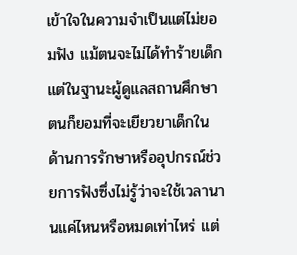เข้าใจในความจำเป็นแต่ไม่ยอมฟัง แม้ตนจะไม่ได้ทำร้ายเด็กแต่ในฐานะผู้ดูแลสถานศึกษาตนก็ยอมที่จะเยียวยาเด็กในด้านการรักษาหรืออุปกรณ์ช่วยการฟังซึ่งไม่รู้ว่าจะใช้เวลานานแค่ไหนหรือหมดเท่าไหร่ แต่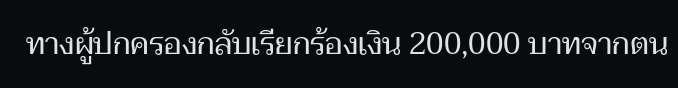ทางผู้ปกครองกลับเรียกร้องเงิน 200,000 บาทจากตน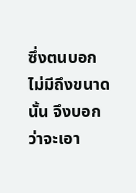ซึ่งตนบอกไม่มีถึงขนาดนั้น จึงบอกว่าจะเอา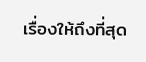เรื่องให้ถึงที่สุด